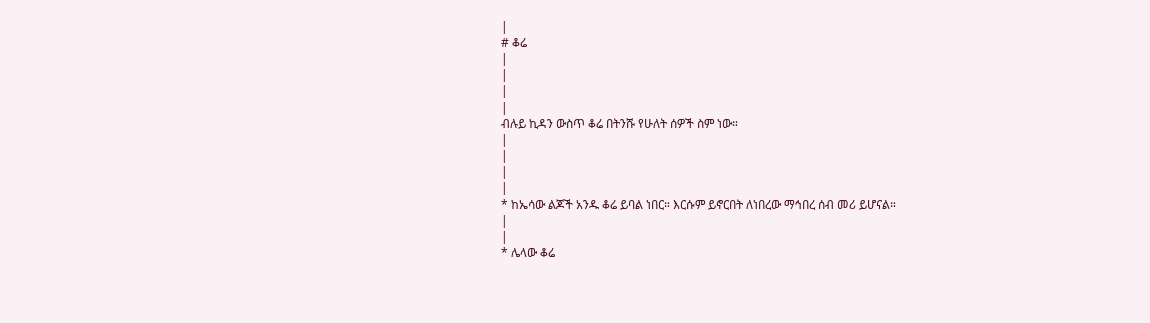|
# ቆሬ
|
|
|
|
ብሉይ ኪዳን ውስጥ ቆሬ በትንሹ የሁለት ሰዎች ስም ነው።
|
|
|
|
* ከኤሳው ልጆች አንዱ ቆሬ ይባል ነበር። እርሱም ይኖርበት ለነበረው ማኅበረ ሰብ መሪ ይሆናል።
|
|
* ሌላው ቆሬ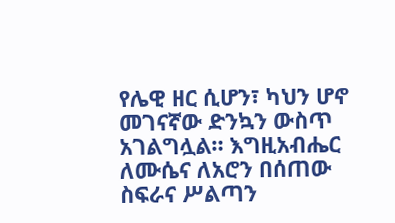የሌዊ ዘር ሲሆን፣ ካህን ሆኖ መገናኛው ድንኳን ውስጥ አገልግሏል። እግዚአብሔር ለሙሴና ለአሮን በሰጠው ስፍራና ሥልጣን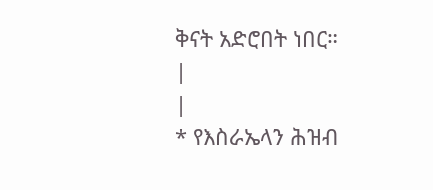ቅናት አድሮበት ነበር።
|
|
* የእስራኤላን ሕዝብ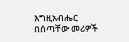እግዚአብሔር በሰጣቸው መሪዎች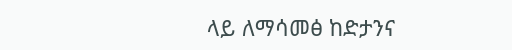ላይ ለማሳመፅ ከድታንና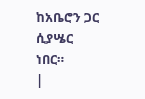ከአቤሮን ጋር ሲያሤር ነበር።
|